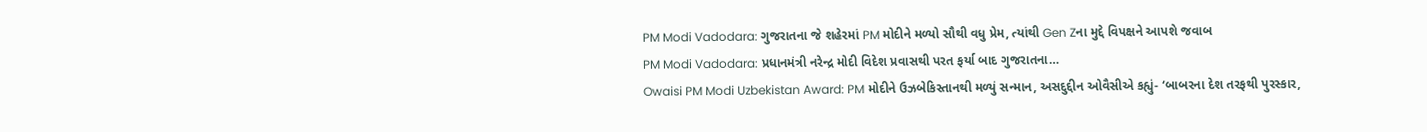PM Modi Vadodara: ગુજરાતના જે શહેરમાં PM મોદીને મળ્યો સૌથી વધુ પ્રેમ, ત્યાંથી Gen Zના મુદ્દે વિપક્ષને આપશે જવાબ
PM Modi Vadodara: પ્રધાનમંત્રી નરેન્દ્ર મોદી વિદેશ પ્રવાસથી પરત ફર્યા બાદ ગુજરાતના…
Owaisi PM Modi Uzbekistan Award: PM મોદીને ઉઝબેકિસ્તાનથી મળ્યું સન્માન, અસદુદ્દીન ઓવૈસીએ કહ્યું- ‘બાબરના દેશ તરફથી પુરસ્કાર,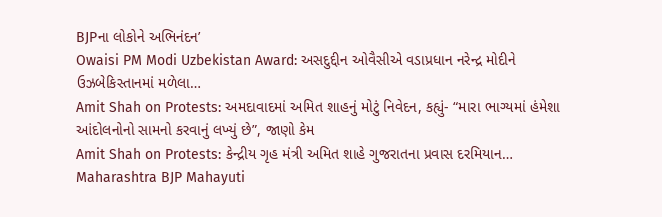BJPના લોકોને અભિનંદન’
Owaisi PM Modi Uzbekistan Award: અસદુદ્દીન ઓવૈસીએ વડાપ્રધાન નરેન્દ્ર મોદીને ઉઝબેકિસ્તાનમાં મળેલા…
Amit Shah on Protests: અમદાવાદમાં અમિત શાહનું મોટું નિવેદન, કહ્યું- “મારા ભાગ્યમાં હંમેશા આંદોલનોનો સામનો કરવાનું લખ્યું છે”, જાણો કેમ
Amit Shah on Protests: કેન્દ્રીય ગૃહ મંત્રી અમિત શાહે ગુજરાતના પ્રવાસ દરમિયાન…
Maharashtra BJP Mahayuti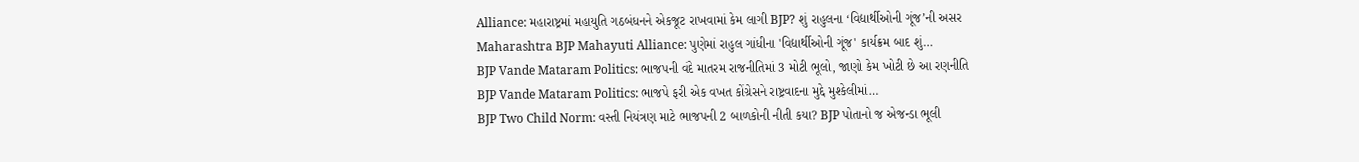Alliance: મહારાષ્ટ્રમાં મહાયુતિ ગઠબંધનને એકજૂટ રાખવામાં કેમ લાગી BJP? શું રાહુલના ‘વિદ્યાર્થીઓની ગૂંજ’ની અસર
Maharashtra BJP Mahayuti Alliance: પુણેમાં રાહુલ ગાંધીના 'વિદ્યાર્થીઓની ગૂંજ' કાર્યક્રમ બાદ શું…
BJP Vande Mataram Politics: ભાજપની વંદે માતરમ રાજનીતિમાં 3 મોટી ભૂલો, જાણો કેમ ખોટી છે આ રણનીતિ
BJP Vande Mataram Politics: ભાજપે ફરી એક વખત કોંગ્રેસને રાષ્ટ્રવાદના મુદ્દે મુશ્કેલીમાં…
BJP Two Child Norm: વસ્તી નિયંત્રણ માટે ભાજપની 2 બાળકોની નીતી કયા? BJP પોતાનો જ એજન્ડા ભૂલી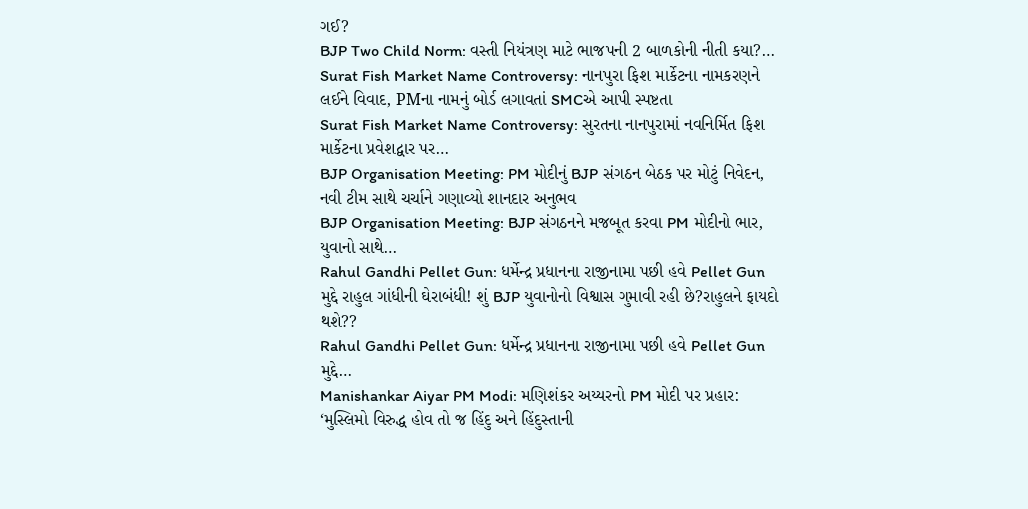ગઈ?
BJP Two Child Norm: વસ્તી નિયંત્રણ માટે ભાજપની 2 બાળકોની નીતી કયા?…
Surat Fish Market Name Controversy: નાનપુરા ફિશ માર્કેટના નામકરણને લઈને વિવાદ, PMના નામનું બોર્ડ લગાવતાં SMCએ આપી સ્પષ્ટતા
Surat Fish Market Name Controversy: સુરતના નાનપુરામાં નવનિર્મિત ફિશ માર્કેટના પ્રવેશદ્વાર પર…
BJP Organisation Meeting: PM મોદીનું BJP સંગઠન બેઠક પર મોટું નિવેદન, નવી ટીમ સાથે ચર્ચાને ગણાવ્યો શાનદાર અનુભવ
BJP Organisation Meeting: BJP સંગઠનને મજબૂત કરવા PM મોદીનો ભાર, યુવાનો સાથે…
Rahul Gandhi Pellet Gun: ધર્મેન્દ્ર પ્રધાનના રાજીનામા પછી હવે Pellet Gun મુદ્દે રાહુલ ગાંધીની ઘેરાબંધી! શું BJP યુવાનોનો વિશ્વાસ ગુમાવી રહી છે?રાહુલને ફાયદો થશે??
Rahul Gandhi Pellet Gun: ધર્મેન્દ્ર પ્રધાનના રાજીનામા પછી હવે Pellet Gun મુદ્દે…
Manishankar Aiyar PM Modi: મણિશંકર અય્યરનો PM મોદી પર પ્રહાર: ‘મુસ્લિમો વિરુદ્ધ હોવ તો જ હિંદુ અને હિંદુસ્તાની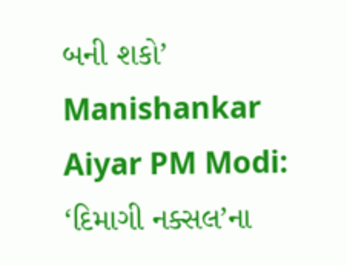બની શકો’
Manishankar Aiyar PM Modi: ‘દિમાગી નક્સલ’ના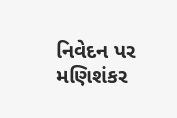નિવેદન પર મણિશંકર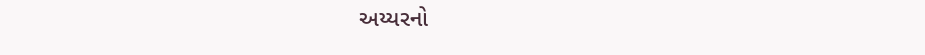અય્યરનો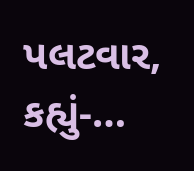પલટવાર, કહ્યું-…